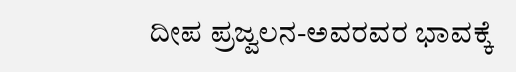ದೀಪ ಪ್ರಜ್ವಲನ-ಅವರವರ ಭಾವಕ್ಕೆ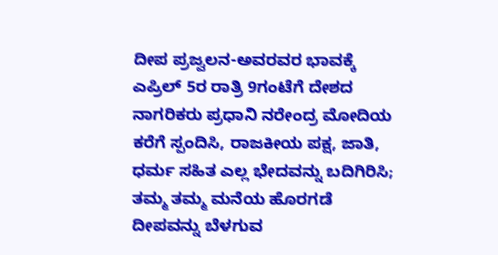ದೀಪ ಪ್ರಜ್ವಲನ-ಅವರವರ ಭಾವಕ್ಕೆ ಎಪ್ರಿಲ್ 5ರ ರಾತ್ರಿ 9ಗಂಟೆಗೆ ದೇಶದ ನಾಗರಿಕರು ಪ್ರಧಾನಿ ನರೇಂದ್ರ ಮೋದಿಯ ಕರೆಗೆ ಸ್ಪಂದಿಸಿ, ರಾಜಕೀಯ ಪಕ್ಷ, ಜಾತಿ, ಧರ್ಮ ಸಹಿತ ಎಲ್ಲ ಭೇದವನ್ನು ಬದಿಗಿರಿಸಿ; ತಮ್ಮ ತಮ್ಮ ಮನೆಯ ಹೊರಗಡೆ ದೀಪವನ್ನು ಬೆಳಗುವ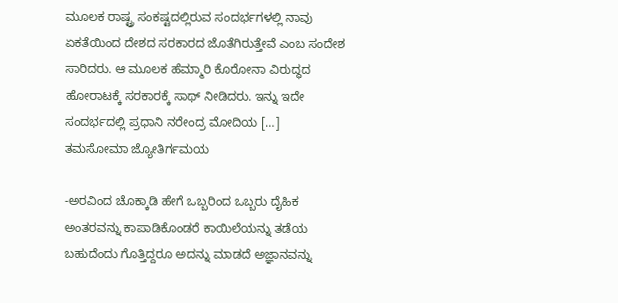ಮೂಲಕ ರಾಷ್ಟ್ರ ಸಂಕಷ್ಟದಲ್ಲಿರುವ ಸಂದರ್ಭಗಳಲ್ಲಿ ನಾವು ಏಕತೆಯಿಂದ ದೇಶದ ಸರಕಾರದ ಜೊತೆಗಿರುತ್ತೇವೆ ಎಂಬ ಸಂದೇಶ ಸಾರಿದರು. ಆ ಮೂಲಕ ಹೆಮ್ಮಾರಿ ಕೊರೋನಾ ವಿರುದ್ಧದ ಹೋರಾಟಕ್ಕೆ ಸರಕಾರಕ್ಕೆ ಸಾಥ್ ನೀಡಿದರು. ಇನ್ನು ಇದೇ ಸಂದರ್ಭದಲ್ಲಿ ಪ್ರಧಾನಿ ನರೇಂದ್ರ ಮೋದಿಯ […]
ತಮಸೋಮಾ ಜ್ಯೋತಿರ್ಗಮಯ

-ಅರವಿಂದ ಚೊಕ್ಕಾಡಿ ಹೇಗೆ ಒಬ್ಬರಿಂದ ಒಬ್ಬರು ದೈಹಿಕ ಅಂತರವನ್ನು ಕಾಪಾಡಿಕೊಂಡರೆ ಕಾಯಿಲೆಯನ್ನು ತಡೆಯ ಬಹುದೆಂದು ಗೊತ್ತಿದ್ದರೂ ಅದನ್ನು ಮಾಡದೆ ಅಜ್ಞಾನವನ್ನು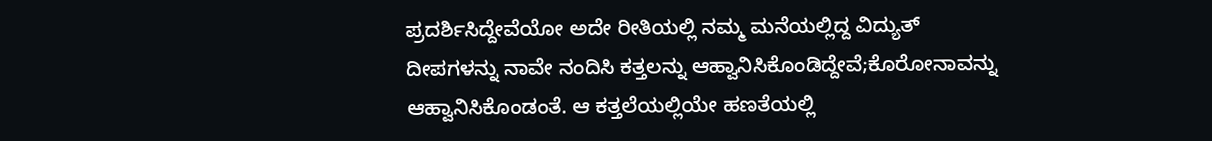ಪ್ರದರ್ಶಿಸಿದ್ದೇವೆಯೋ ಅದೇ ರೀತಿಯಲ್ಲಿ ನಮ್ಮ ಮನೆಯಲ್ಲಿದ್ದ ವಿದ್ಯುತ್ ದೀಪಗಳನ್ನು ನಾವೇ ನಂದಿಸಿ ಕತ್ತಲನ್ನು ಆಹ್ವಾನಿಸಿಕೊಂಡಿದ್ದೇವೆ;ಕೊರೋನಾವನ್ನು ಆಹ್ವಾನಿಸಿಕೊಂಡಂತೆ. ಆ ಕತ್ತಲೆಯಲ್ಲಿಯೇ ಹಣತೆಯಲ್ಲಿ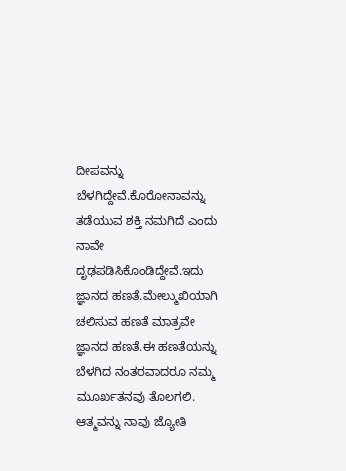ದೀಪವನ್ನು ಬೆಳಗಿದ್ದೇವೆ.ಕೊರೋನಾವನ್ನು ತಡೆಯುವ ಶಕ್ತಿ ನಮಗಿದೆ ಎಂದು ನಾವೇ ದೃಢಪಡಿಸಿಕೊಂಡಿದ್ದೇವೆ.ಇದು ಜ್ಞಾನದ ಹಣತೆ.ಮೇಲ್ಮುಖಿಯಾಗಿ ಚಲಿಸುವ ಹಣತೆ ಮಾತ್ರವೇ ಜ್ಞಾನದ ಹಣತೆ.ಈ ಹಣತೆಯನ್ನು ಬೆಳಗಿದ ನಂತರವಾದರೂ ನಮ್ಮ ಮೂರ್ಖತನವು ತೊಲಗಲಿ. ಆತ್ಮವನ್ನು ನಾವು ಜ್ಯೋತಿ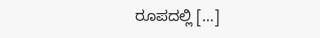ರೂಪದಲ್ಲಿ […]